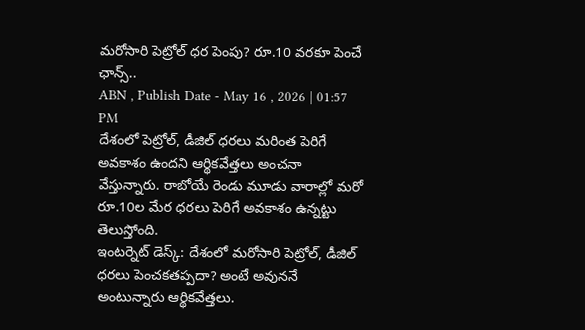మరోసారి పెట్రోల్ ధర పెంపు? రూ.10 వరకూ పెంచే ఛాన్స్..
ABN , Publish Date - May 16 , 2026 | 01:57 PM
దేశంలో పెట్రోల్, డీజిల్ ధరలు మరింత పెరిగే అవకాశం ఉందని ఆర్థికవేత్తలు అంచనా వేస్తున్నారు. రాబోయే రెండు మూడు వారాల్లో మరో రూ.10ల మేర ధరలు పెరిగే అవకాశం ఉన్నట్టు తెలుస్తోంది.
ఇంటర్నెట్ డెస్క్: దేశంలో మరోసారి పెట్రోల్, డీజిల్ ధరలు పెంచకతప్పదా? అంటే అవుననే అంటున్నారు ఆర్థికవేత్తలు.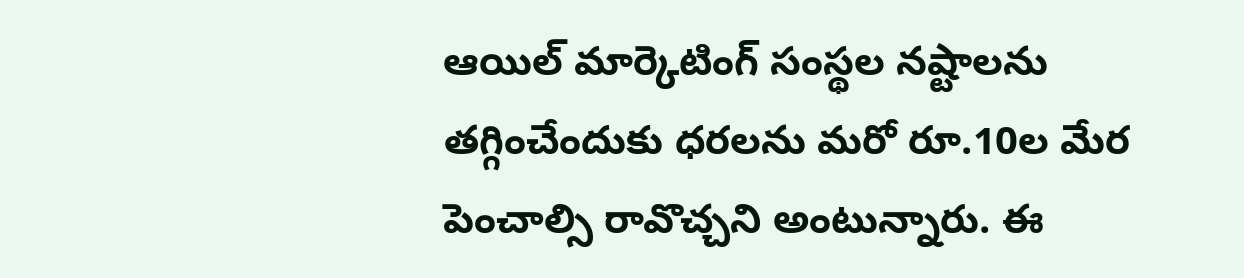ఆయిల్ మార్కెటింగ్ సంస్థల నష్టాలను తగ్గించేందుకు ధరలను మరో రూ.10ల మేర పెంచాల్సి రావొచ్చని అంటున్నారు. ఈ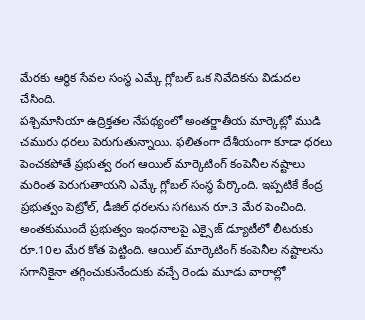మేరకు ఆర్థిక సేవల సంస్థ ఎమ్కే గ్లోబల్ ఒక నివేదికను విడుదల చేసింది.
పశ్చిమాసియా ఉద్రిక్తతల నేపథ్యంలో అంతర్జాతీయ మార్కెట్లో ముడి చమురు ధరలు పెరుగుతున్నాయి. ఫలితంగా దేశీయంగా కూడా ధరలు పెంచకపోతే ప్రభుత్వ రంగ ఆయిల్ మార్కెటింగ్ కంపెనీల నష్టాలు మరింత పెరుగుతాయని ఎమ్కే గ్లోబల్ సంస్థ పేర్కొంది. ఇప్పటికే కేంద్ర ప్రభుత్వం పెట్రోల్, డీజిల్ ధరలను సగటున రూ.3 మేర పెంచింది. అంతకుముందే ప్రభుత్వం ఇంధనాలపై ఎక్సైజ్ డ్యూటీలో లీటరుకు రూ.10ల మేర కోత పెట్టింది. ఆయిల్ మార్కెటింగ్ కంపెనీల నష్టాలను సగానికైనా తగ్గించుకునేందుకు వచ్చే రెండు మూడు వారాల్లో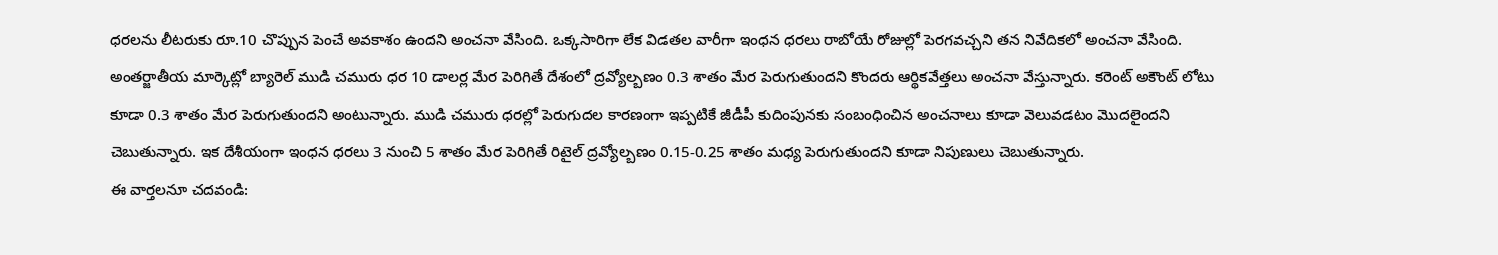ధరలను లీటరుకు రూ.10 చొప్పున పెంచే అవకాశం ఉందని అంచనా వేసింది. ఒక్కసారిగా లేక విడతల వారీగా ఇంధన ధరలు రాబోయే రోజుల్లో పెరగవచ్చని తన నివేదికలో అంచనా వేసింది.
అంతర్జాతీయ మార్కెట్లో బ్యారెల్ ముడి చమురు ధర 10 డాలర్ల మేర పెరిగితే దేశంలో ద్రవ్యోల్బణం 0.3 శాతం మేర పెరుగుతుందని కొందరు ఆర్థికవేత్తలు అంచనా వేస్తున్నారు. కరెంట్ అకౌంట్ లోటు కూడా 0.3 శాతం మేర పెరుగుతుందని అంటున్నారు. ముడి చమురు ధరల్లో పెరుగుదల కారణంగా ఇప్పటికే జీడీపీ కుదింపునకు సంబంధించిన అంచనాలు కూడా వెలువడటం మొదలైందని చెబుతున్నారు. ఇక దేశీయంగా ఇంధన ధరలు 3 నుంచి 5 శాతం మేర పెరిగితే రిటైల్ ద్రవ్యోల్బణం 0.15-0.25 శాతం మధ్య పెరుగుతుందని కూడా నిపుణులు చెబుతున్నారు.
ఈ వార్తలనూ చదవండి: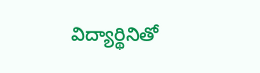విద్యార్థినితో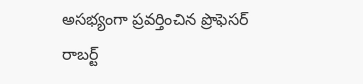అసభ్యంగా ప్రవర్తించిన ప్రొఫెసర్
రాబర్ట్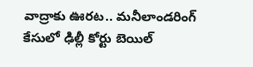వాద్రాకు ఊరట.. మనీలాండరింగ్ కేసులో ఢిల్లీ కోర్టు బెయిల్